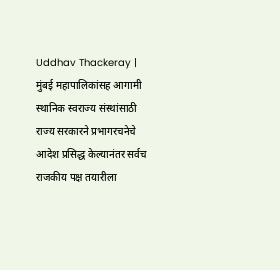Uddhav Thackeray | मुंबई महापालिकांसह आगामी स्थानिक स्वराज्य संस्थांसाठी राज्य सरकारने प्रभागरचनेचे आदेश प्रसिद्ध केल्यानंतर सर्वच राजकीय पक्ष तयारीला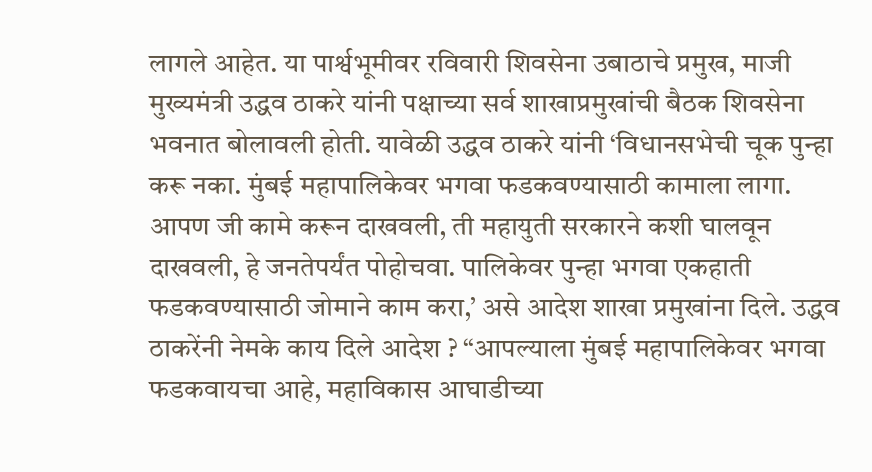लागले आहेत. या पार्श्वभूमीवर रविवारी शिवसेना उबाठाचे प्रमुख, माजी मुख्यमंत्री उद्धव ठाकरे यांनी पक्षाच्या सर्व शाखाप्रमुखांची बैठक शिवसेना भवनात बोलावली होती. यावेळी उद्धव ठाकरे यांनी ‘विधानसभेची चूक पुन्हा करू नका. मुंबई महापालिकेवर भगवा फडकवण्यासाठी कामाला लागा. आपण जी कामे करून दाखवली, ती महायुती सरकारने कशी घालवून दाखवली, हे जनतेपर्यंत पोहोचवा. पालिकेवर पुन्हा भगवा एकहाती फडकवण्यासाठी जोमाने काम करा,’ असे आदेश शाखा प्रमुखांना दिले. उद्धव ठाकरेंनी नेमके काय दिले आदेश ? “आपल्याला मुंबई महापालिकेवर भगवा फडकवायचा आहे, महाविकास आघाडीच्या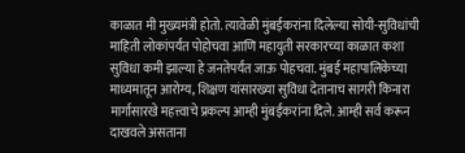काळात मी मुख्यमंत्री होतो. त्यावेळी मुंबईकरांना दिलेल्या सोयी-सुविधांची माहिती लोकांपर्यंत पोहोचवा आणि महायुती सरकारच्या काळात कशा सुविधा कमी झाल्या हे जनतेपर्यंत जाऊ पोहचवा. मुंबई महापालिकेच्या माध्यमातून आरोग्य, शिक्षण यांसारख्या सुविधा देतानाच सागरी किनारा मार्गासारखे महत्त्वाचे प्रकल्प आम्ही मुंबईकरांना दिले. आम्ही सर्व करून दाखवले असताना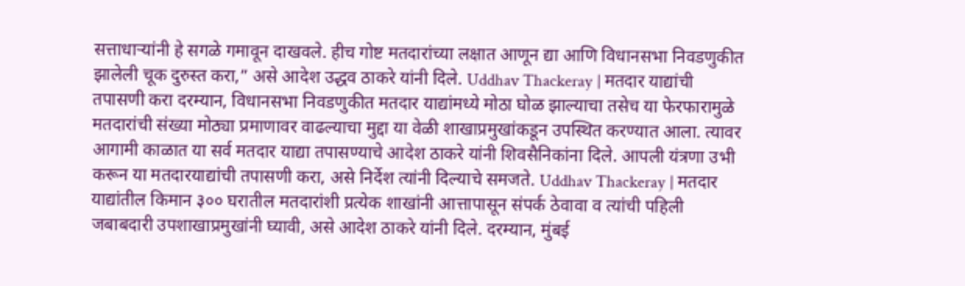सत्ताधाऱ्यांनी हे सगळे गमावून दाखवले. हीच गोष्ट मतदारांच्या लक्षात आणून द्या आणि विधानसभा निवडणुकीत झालेली चूक दुरुस्त करा,” असे आदेश उद्धव ठाकरे यांनी दिले. Uddhav Thackeray | मतदार याद्यांची तपासणी करा दरम्यान, विधानसभा निवडणुकीत मतदार याद्यांमध्ये मोठा घोळ झाल्याचा तसेच या फेरफारामुळे मतदारांची संख्या मोठ्या प्रमाणावर वाढल्याचा मुद्दा या वेळी शाखाप्रमुखांकडून उपस्थित करण्यात आला. त्यावर आगामी काळात या सर्व मतदार याद्या तपासण्याचे आदेश ठाकरे यांनी शिवसैनिकांना दिले. आपली यंत्रणा उभी करून या मतदारयाद्यांची तपासणी करा, असे निर्देश त्यांनी दिल्याचे समजते. Uddhav Thackeray | मतदार याद्यांतील किमान ३०० घरातील मतदारांशी प्रत्येक शाखांनी आत्तापासून संपर्क ठेवावा व त्यांची पहिली जबाबदारी उपशाखाप्रमुखांनी घ्यावी, असे आदेश ठाकरे यांनी दिले. दरम्यान, मुंबई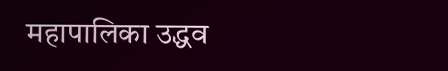महापालिका उद्धव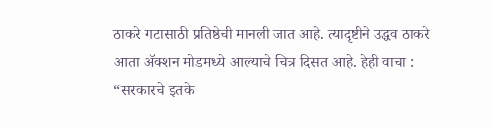ठाकरे गटासाठी प्रतिष्ठेची मानली जात आहे. त्यादृष्टीने उद्धव ठाकरे आता ॲक्शन मोडमध्ये आल्याचे चित्र दिसत आहे. हेही वाचा : “सरकारचे इतके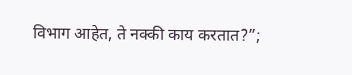विभाग आहेत, ते नक्की काय करतात?”;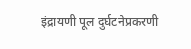इंद्रायणी पूल दुर्घटनेप्रकरणी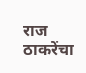राज ठाकरेंचा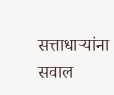सत्ताधाऱ्यांना सवाल